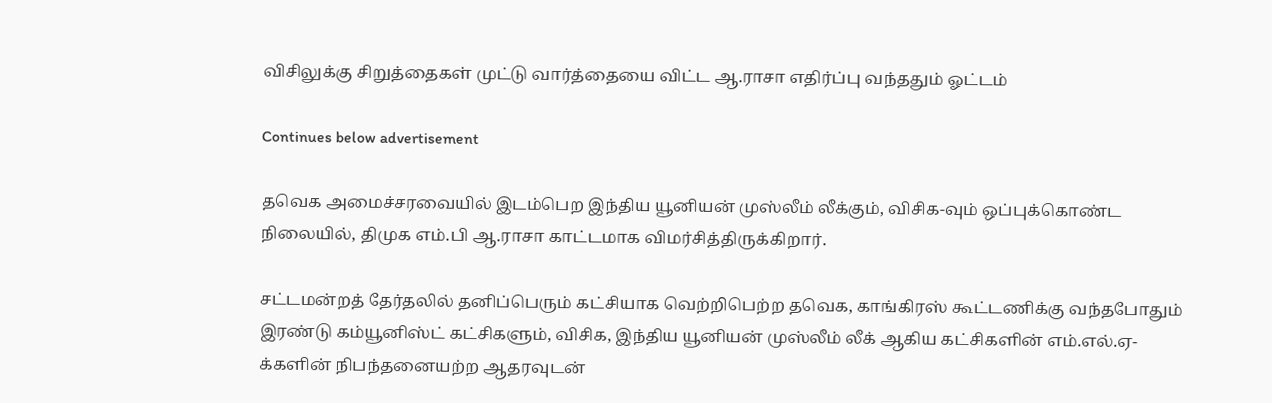விசிலுக்கு சிறுத்தைகள் முட்டு வார்த்தையை விட்ட ஆ.ராசா எதிர்ப்பு வந்ததும் ஓட்டம்

Continues below advertisement

தவெக அமைச்சரவையில் இடம்பெற இந்திய யூனியன் முஸ்லீம் லீக்கும், விசிக-வும் ஒப்புக்கொண்ட நிலையில், திமுக எம்.பி ஆ.ராசா காட்டமாக விமர்சித்திருக்கிறார்.

சட்டமன்றத் தேர்தலில் தனிப்பெரும் கட்சியாக வெற்றிபெற்ற தவெக, காங்கிரஸ் கூட்டணிக்கு வந்தபோதும் இரண்டு கம்யூனிஸ்ட் கட்சிகளும், விசிக, இந்திய யூனியன் முஸ்லீம் லீக் ஆகிய கட்சிகளின் எம்.எல்.ஏ-க்களின் நிபந்தனையற்ற ஆதரவுடன்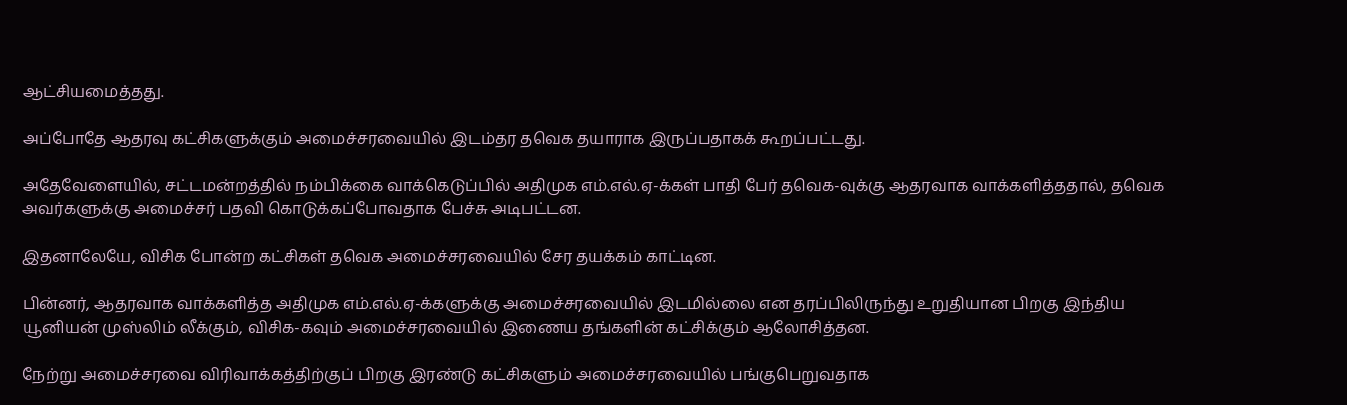ஆட்சியமைத்தது.

அப்போதே ஆதரவு கட்சிகளுக்கும் அமைச்சரவையில் இடம்தர தவெக தயாராக இருப்பதாகக் கூறப்பட்டது.

அதேவேளையில், சட்டமன்றத்தில் நம்பிக்கை வாக்கெடுப்பில் அதிமுக எம்.எல்.ஏ-க்கள் பாதி பேர் தவெக-வுக்கு ஆதரவாக வாக்களித்ததால், தவெக அவர்களுக்கு அமைச்சர் பதவி கொடுக்கப்போவதாக பேச்சு அடிபட்டன.

இதனாலேயே, விசிக போன்ற கட்சிகள் தவெக அமைச்சரவையில் சேர தயக்கம் காட்டின.

பின்னர், ஆதரவாக வாக்களித்த அதிமுக எம்.எல்.ஏ-க்களுக்கு அமைச்சரவையில் இடமில்லை என தரப்பிலிருந்து உறுதியான பிறகு இந்திய யூனியன் முஸ்லிம் லீக்கும், விசிக-கவும் அமைச்சரவையில் இணைய தங்களின் கட்சிக்கும் ஆலோசித்தன.

நேற்று அமைச்சரவை விரிவாக்கத்திற்குப் பிறகு இரண்டு கட்சிகளும் அமைச்சரவையில் பங்குபெறுவதாக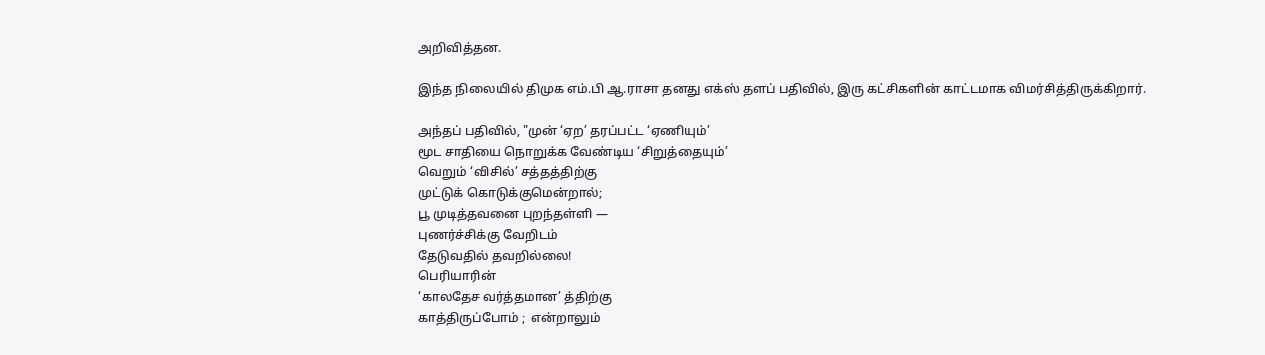அறிவித்தன.

இந்த நிலையில் திமுக எம்.பி ஆ.ராசா தனது எக்ஸ் தளப் பதிவில், இரு கட்சிகளின் காட்டமாக விமர்சித்திருக்கிறார்.

அந்தப் பதிவில், "முன் ‘ஏற’ தரப்பட்ட ‘ஏணியும்’
மூட சாதியை நொறுக்க வேண்டிய ‘சிறுத்தையும்’
வெறும் ‘விசில்’ சத்தத்திற்கு
முட்டுக் கொடுக்குமென்றால்;
பூ முடித்தவனை புறந்தள்ளி —
புணர்ச்சிக்கு வேறிடம்
தேடுவதில் தவறில்லை!
பெரியாரின்
‘காலதேச வர்த்தமான’ த்திற்கு
காத்திருப்போம் ;  என்றாலும்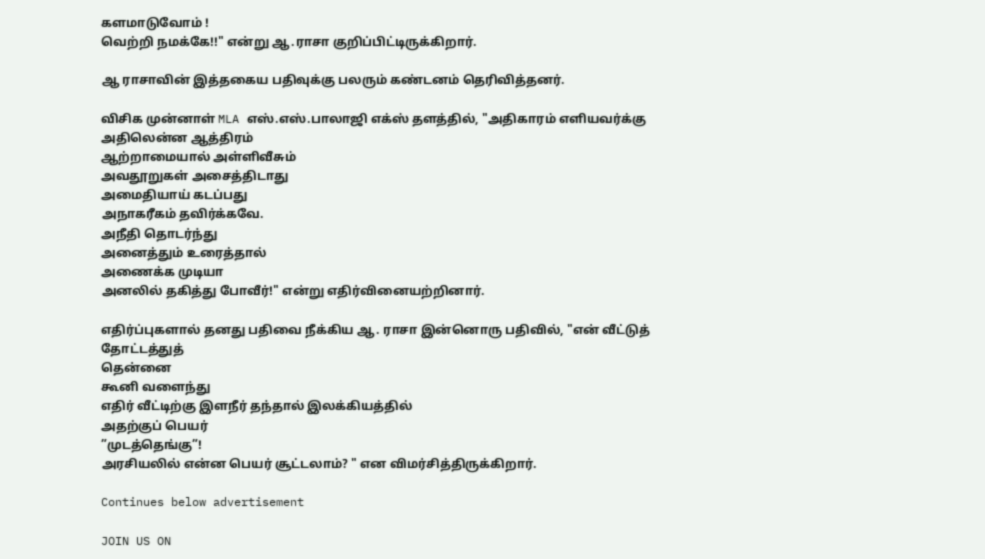களமாடுவோம் !
வெற்றி நமக்கே!!" என்று ஆ.ராசா குறிப்பிட்டிருக்கிறார்.

ஆ ராசாவின் இத்தகைய பதிவுக்கு பலரும் கண்டனம் தெரிவித்தனர்.

விசிக முன்னாள் MLA எஸ்.எஸ்.பாலாஜி எக்ஸ் தளத்தில், "அதிகாரம் எளியவர்க்கு
அதிலென்ன ஆத்திரம்
ஆற்றாமையால் அள்ளிவீசும்
அவதூறுகள் அசைத்திடாது
அமைதியாய் கடப்பது
அநாகரீகம் தவிர்க்கவே.
அநீதி தொடர்ந்து
அனைத்தும் உரைத்தால்
அணைக்க முடியா
அனலில் தகித்து போவீர்!" என்று எதிர்வினையற்றினார்.

எதிர்ப்புகளால் தனது பதிவை நீக்கிய ஆ. ராசா இன்னொரு பதிவில், "என் வீட்டுத் தோட்டத்துத்
தென்னை
கூனி வளைந்து
எதிர் வீட்டிற்கு இளநீர் தந்தால் இலக்கியத்தில்
அதற்குப் பெயர்
”முடத்தெங்கு”!
அரசியலில் என்ன பெயர் சூட்டலாம்? " என விமர்சித்திருக்கிறார்.

Continues below advertisement

JOIN US ON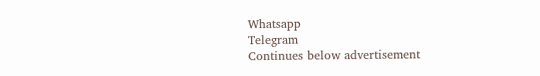Whatsapp
Telegram
Continues below advertisement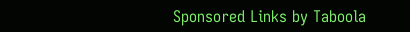Sponsored Links by Taboola